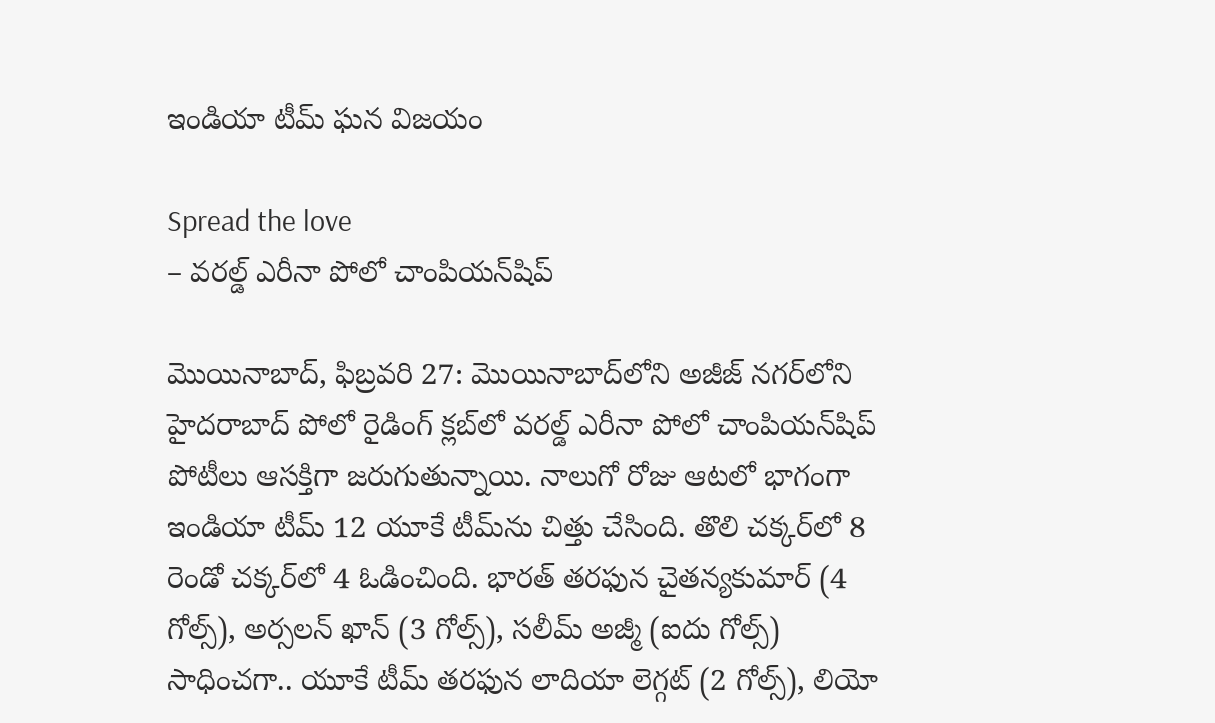ఇండియా టీమ్ ఘన విజయం

Spread the love
– వరల్డ్ ఎరీనా పోలో చాంపియన్‌షిప్

మొయినాబాద్, ఫిబ్రవరి 27: మొయినాబాద్‌లోని అజీజ్ నగర్‌లోని హైదరాబాద్ పోలో రైడింగ్ క్లబ్‌లో వరల్డ్ ఎరీనా పోలో చాంపియన్‌షిప్ పోటీలు ఆసక్తిగా జరుగుతున్నాయి. నాలుగో రోజు ఆటలో భాగంగా ఇండియా టీమ్ 12 యూకే టీమ్‌ను చిత్తు చేసింది. తొలి చక్కర్‌లో 8 రెండో చక్కర్‌లో 4 ఓడించింది. భారత్ తరఫున చైతన్యకుమార్ (4 గోల్స్), అర్సలన్ ఖాన్ (3 గోల్స్), సలీమ్ అజ్మీ (ఐదు గోల్స్) సాధించగా.. యూకే టీమ్ తరఫున లాదియా లెగ్గట్ (2 గోల్స్), లియో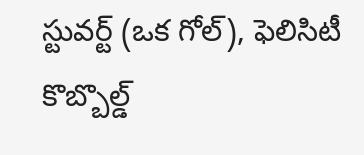స్టువర్ట్ (ఒక గోల్), ఫెలిసిటీ కొబ్బొల్డ్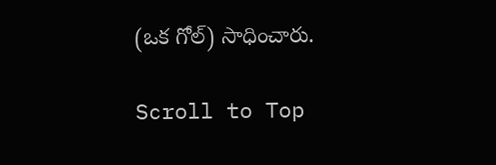(ఒక గోల్) సాధించారు.

Scroll to Top